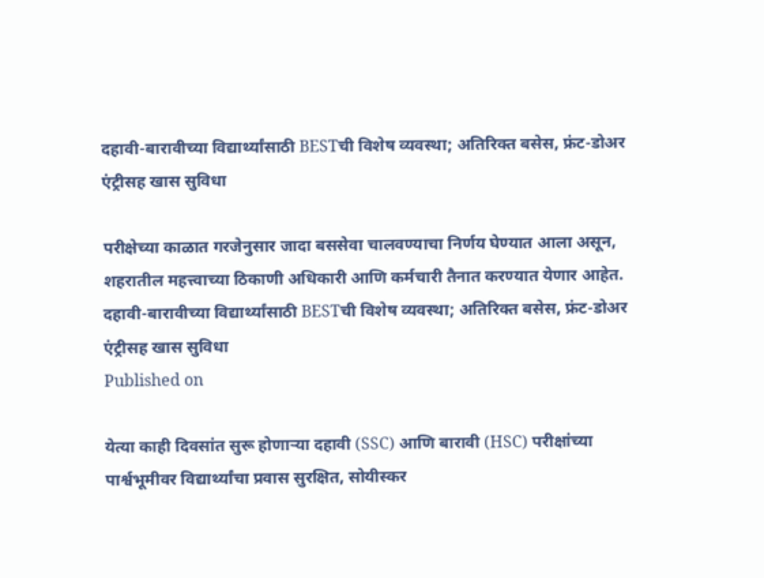दहावी-बारावीच्या विद्यार्थ्यांसाठी BESTची विशेष व्यवस्था; अतिरिक्त बसेस, फ्रंट-डोअर एंट्रीसह खास सुविधा

परीक्षेच्या काळात गरजेनुसार जादा बससेवा चालवण्याचा निर्णय घेण्यात आला असून, शहरातील महत्त्वाच्या ठिकाणी अधिकारी आणि कर्मचारी तैनात करण्यात येणार आहेत.
दहावी-बारावीच्या विद्यार्थ्यांसाठी BESTची विशेष व्यवस्था; अतिरिक्त बसेस, फ्रंट-डोअर एंट्रीसह खास सुविधा
Published on

येत्या काही दिवसांत सुरू होणाऱ्या दहावी (SSC) आणि बारावी (HSC) परीक्षांच्या पार्श्वभूमीवर विद्यार्थ्यांचा प्रवास सुरक्षित, सोयीस्कर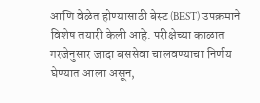आणि वेळेत होण्यासाठी बेस्ट (BEST) उपक्रमाने विशेष तयारी केली आहे. परीक्षेच्या काळात गरजेनुसार जादा बससेवा चालवण्याचा निर्णय घेण्यात आला असून,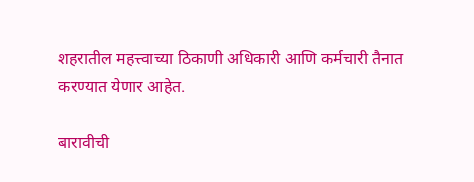शहरातील महत्त्वाच्या ठिकाणी अधिकारी आणि कर्मचारी तैनात करण्यात येणार आहेत.

बारावीची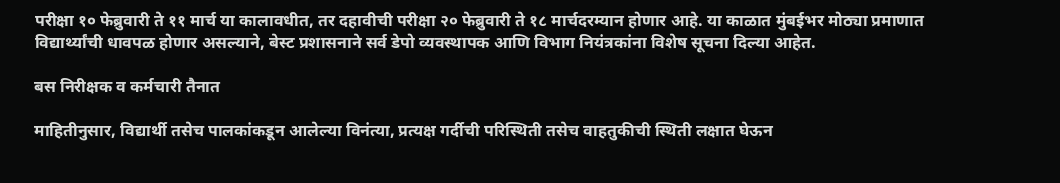परीक्षा १० फेब्रुवारी ते ११ मार्च या कालावधीत, तर दहावीची परीक्षा २० फेब्रुवारी ते १८ मार्चदरम्यान होणार आहे. या काळात मुंबईभर मोठ्या प्रमाणात विद्यार्थ्यांची धावपळ होणार असल्याने, बेस्ट प्रशासनाने सर्व डेपो व्यवस्थापक आणि विभाग नियंत्रकांना विशेष सूचना दिल्या आहेत.

बस निरीक्षक व कर्मचारी तैनात

माहितीनुसार, विद्यार्थी तसेच पालकांकडून आलेल्या विनंत्या, प्रत्यक्ष गर्दीची परिस्थिती तसेच वाहतुकीची स्थिती लक्षात घेऊन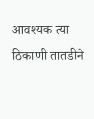आवश्यक त्या ठिकाणी तातडीने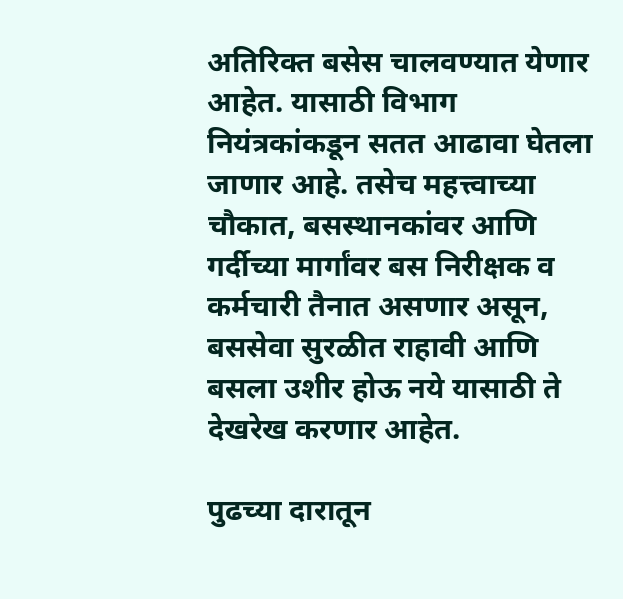अतिरिक्त बसेस चालवण्यात येणार आहेत. यासाठी विभाग नियंत्रकांकडून सतत आढावा घेतला जाणार आहे. तसेच महत्त्वाच्या चौकात, बसस्थानकांवर आणि गर्दीच्या मार्गांवर बस निरीक्षक व कर्मचारी तैनात असणार असून, बससेवा सुरळीत राहावी आणि बसला उशीर होऊ नये यासाठी ते देखरेख करणार आहेत.

पुढच्या दारातून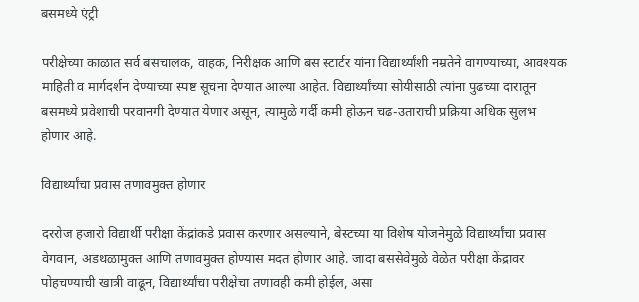बसमध्ये एंट्री

परीक्षेच्या काळात सर्व बसचालक, वाहक, निरीक्षक आणि बस स्टार्टर यांना विद्यार्थ्यांशी नम्रतेने वागण्याच्या, आवश्यक माहिती व मार्गदर्शन देण्याच्या स्पष्ट सूचना देण्यात आल्या आहेत. विद्यार्थ्यांच्या सोयीसाठी त्यांना पुढच्या दारातून बसमध्ये प्रवेशाची परवानगी देण्यात येणार असून, त्यामुळे गर्दी कमी होऊन चढ-उताराची प्रक्रिया अधिक सुलभ होणार आहे.

विद्यार्थ्यांचा प्रवास तणावमुक्त होणार

दररोज हजारो विद्यार्थी परीक्षा केंद्रांकडे प्रवास करणार असल्याने, बेस्टच्या या विशेष योजनेमुळे विद्यार्थ्यांचा प्रवास वेगवान, अडथळामुक्त आणि तणावमुक्त होण्यास मदत होणार आहे. जादा बससेवेमुळे वेळेत परीक्षा केंद्रावर पोहचण्याची खात्री वाढून, विद्यार्थ्यांचा परीक्षेचा तणावही कमी होईल, असा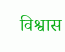विश्वास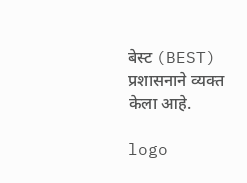बेस्ट (BEST) प्रशासनाने व्यक्त केला आहे.

logo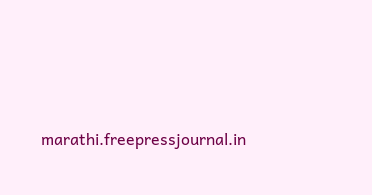marathi.freepressjournal.in